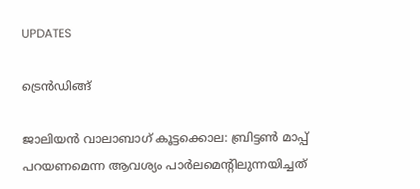UPDATES

ട്രെന്‍ഡിങ്ങ്

ജാലിയൻ വാലാബാഗ് കൂട്ടക്കൊല: ബ്രിട്ടൺ മാപ്പ് പറയണമെന്ന ആവശ്യം പാർലമെന്റിലുന്നയിച്ചത്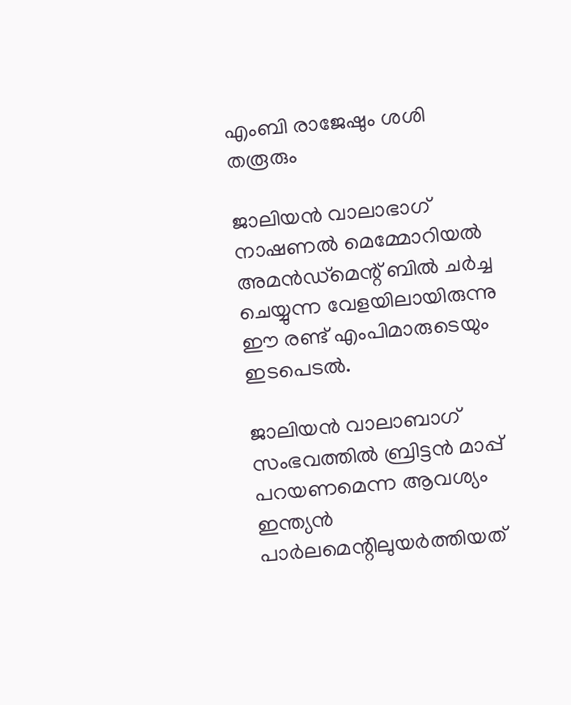എംബി രാജേഷും ശശി തരൂരും

ജാലിയൻ വാലാഭാഗ് നാഷണൽ മെമ്മോറിയൽ അമൻഡ്മെന്റ് ബിൽ ചർച്ച ചെയ്യുന്ന വേളയിലായിരുന്നു ഈ രണ്ട് എംപിമാരുടെയും ഇടപെടൽ.

ജാലിയൻ വാലാബാഗ് സംഭവത്തിൽ ബ്രിട്ടൻ മാപ്പ് പറയണമെന്ന ആവശ്യം ഇന്ത്യൻ പാർലമെന്റിലുയർത്തിയത്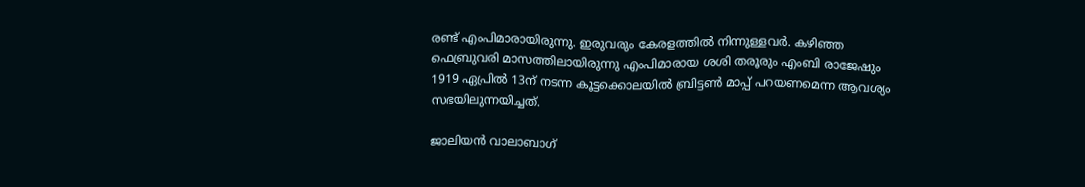രണ്ട് എംപിമാരായിരുന്നു. ഇരുവരും കേരളത്തിൽ നിന്നുള്ളവർ. കഴിഞ്ഞ ഫെബ്രുവരി മാസത്തിലായിരുന്നു എംപിമാരായ ശശി തരൂരും എംബി രാജേഷും 1919 ഏപ്രിൽ 13ന് നടന്ന കൂട്ടക്കൊലയിൽ ബ്രിട്ടൺ മാപ്പ് പറയണമെന്ന ആവശ്യം സഭയിലുന്നയിച്ചത്.

ജാലിയൻ വാലാബാഗ്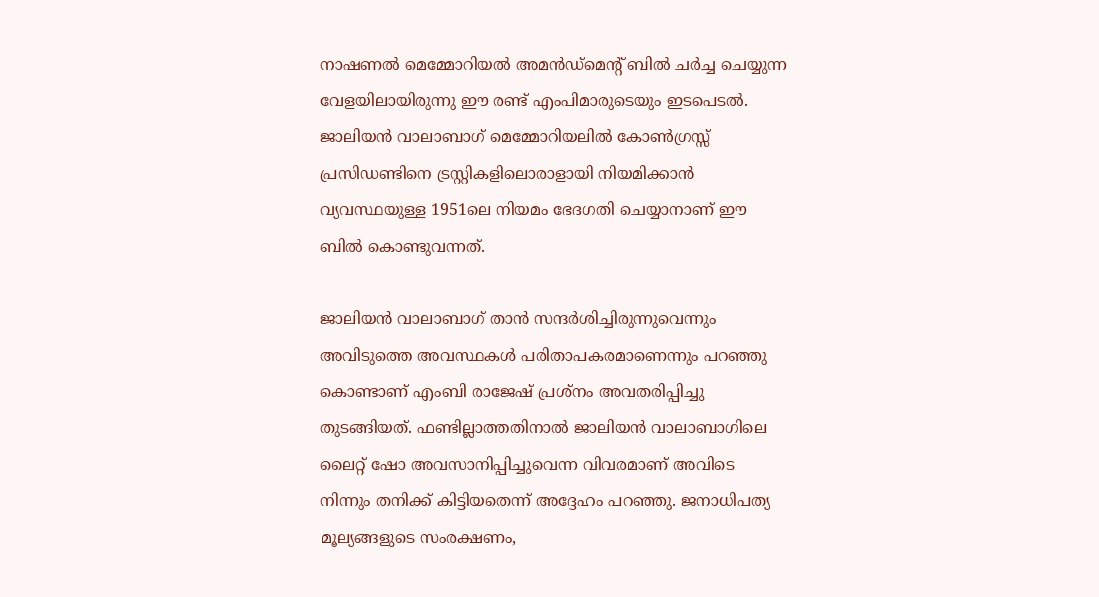നാഷണൽ മെമ്മോറിയൽ അമൻഡ്മെന്റ് ബിൽ ചർച്ച ചെയ്യുന്ന വേളയിലായിരുന്നു ഈ രണ്ട് എംപിമാരുടെയും ഇടപെടൽ. ജാലിയൻ വാലാബാഗ് മെമ്മോറിയലിൽ കോൺഗ്രസ്സ് പ്രസിഡണ്ടിനെ ട്രസ്റ്റികളിലൊരാളായി നിയമിക്കാൻ വ്യവസ്ഥയുള്ള 1951ലെ നിയമം ഭേദഗതി ചെയ്യാനാണ് ഈ ബിൽ കൊണ്ടുവന്നത്.

ജാലിയൻ വാലാബാഗ് താൻ സന്ദർശിച്ചിരുന്നുവെന്നും അവിടുത്തെ അവസ്ഥകള്‍ പരിതാപകരമാണെന്നും പറഞ്ഞു കൊണ്ടാണ് എംബി രാജേഷ് പ്രശ്നം അവതരിപ്പിച്ചു തുടങ്ങിയത്. ഫണ്ടില്ലാത്തതിനാൽ ജാലിയൻ വാലാബാഗിലെ ലൈറ്റ് ഷോ അവസാനിപ്പിച്ചുവെന്ന വിവരമാണ് അവിടെ നിന്നും തനിക്ക് കിട്ടിയതെന്ന് അദ്ദേഹം പറഞ്ഞു. ജനാധിപത്യ മൂല്യങ്ങളുടെ സംരക്ഷണം,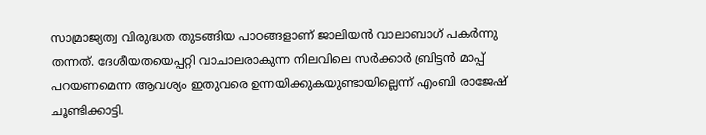സാമ്രാജ്യത്വ വിരുദ്ധത തുടങ്ങിയ പാഠങ്ങളാണ് ജാലിയൻ വാലാബാഗ് പകർന്നു തന്നത്. ദേശീയതയെപ്പറ്റി വാചാലരാകുന്ന നിലവിലെ സർക്കാർ ബ്രിട്ടൻ മാപ്പ് പറയണമെന്ന ആവശ്യം ഇതുവരെ ഉന്നയിക്കുകയുണ്ടായില്ലെന്ന് എംബി രാജേഷ് ചൂണ്ടിക്കാട്ടി.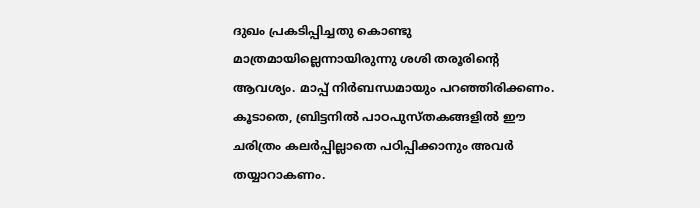ദുഖം പ്രകടിപ്പിച്ചതു കൊണ്ടു മാത്രമായില്ലെന്നായിരുന്നു ശശി തരൂരിന്റെ ആവശ്യം. മാപ്പ് നിർബന്ധമായും പറഞ്ഞിരിക്കണം. കൂടാതെ, ബ്രിട്ടനിൽ പാഠപുസ്തകങ്ങളിൽ ഈ ചരിത്രം കലർപ്പില്ലാതെ പഠിപ്പിക്കാനും അവർ തയ്യാറാകണം.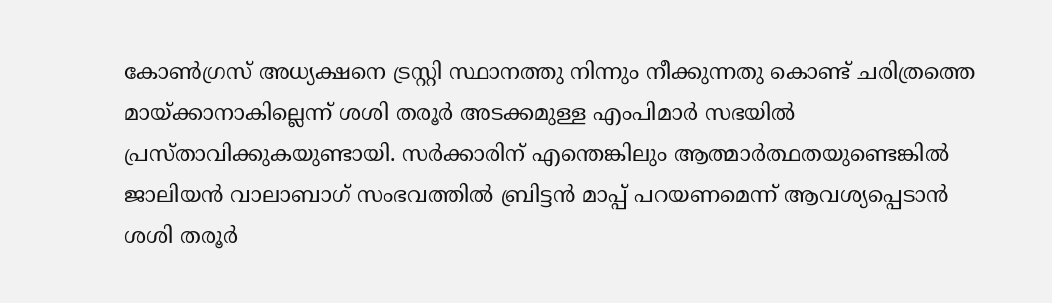കോൺഗ്രസ് അധ്യക്ഷനെ ട്രസ്റ്റി സ്ഥാനത്തു നിന്നും നീക്കുന്നതു കൊണ്ട് ചരിത്രത്തെ മായ്ക്കാനാകില്ലെന്ന് ശശി തരൂർ അടക്കമുള്ള എംപിമാർ സഭയിൽ പ്രസ്താവിക്കുകയുണ്ടായി. സർക്കാരിന് എന്തെങ്കിലും ആത്മാർത്ഥതയുണ്ടെങ്കിൽ ജാലിയൻ വാലാബാഗ് സംഭവത്തിൽ ബ്രിട്ടൻ മാപ്പ് പറയണമെന്ന് ആവശ്യപ്പെടാൻ ശശി തരൂർ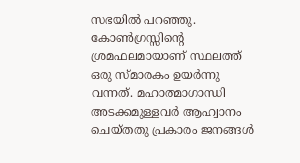സഭയിൽ പറഞ്ഞു. കോൺഗ്രസ്സിന്റെ ശ്രമഫലമായാണ് സ്ഥലത്ത് ഒരു സ്മാരകം ഉയർന്നു വന്നത്. മഹാത്മാഗാന്ധി അടക്കമുള്ളവർ ആഹ്വാനം ചെയ്തതു പ്രകാരം ജനങ്ങൾ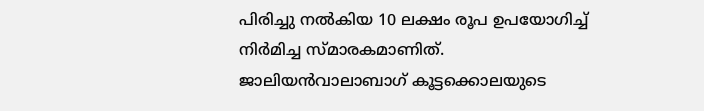പിരിച്ചു നൽകിയ 10 ലക്ഷം രൂപ ഉപയോഗിച്ച് നിർമിച്ച സ്മാരകമാണിത്. ജാലിയന്‍വാലാബാഗ് കൂട്ടക്കൊലയുടെ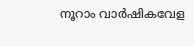നൂറാം വാര്‍ഷികവേള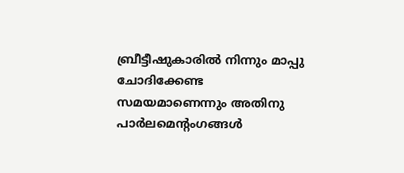ബ്രീട്ടീഷുകാരില്‍ നിന്നും മാപ്പു ചോദിക്കേണ്ട സമയമാണെന്നും അതിനു പാര്‍ലമെന്റംഗങ്ങള്‍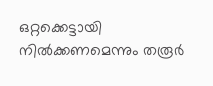ഒറ്റക്കെട്ടായി നിൽക്കണമെന്നും തരൂർ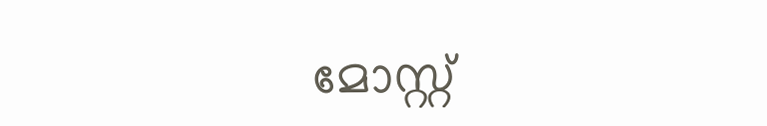മോസ്റ്റ്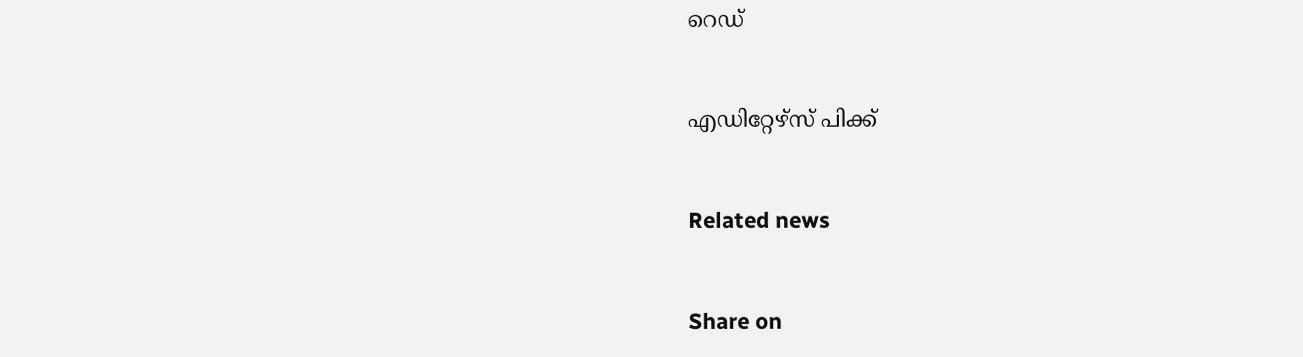റെഡ്


എഡിറ്റേഴ്സ് പിക്ക്


Related news


Share on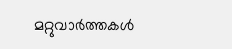മറ്റുവാര്‍ത്തകള്‍